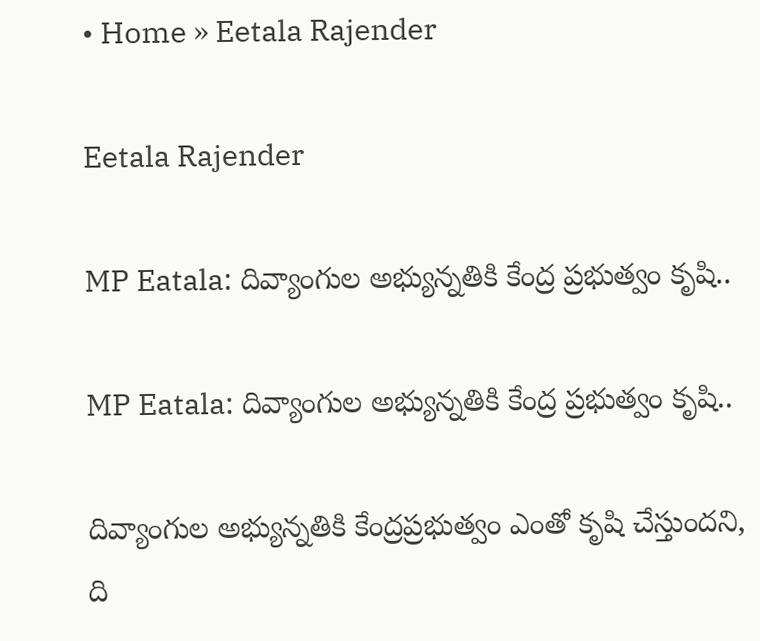• Home » Eetala Rajender

Eetala Rajender

MP Eatala: దివ్యాంగుల అభ్యున్నతికి కేంద్ర ప్రభుత్వం కృషి..

MP Eatala: దివ్యాంగుల అభ్యున్నతికి కేంద్ర ప్రభుత్వం కృషి..

దివ్యాంగుల అభ్యున్నతికి కేంద్రప్రభుత్వం ఎంతో కృషి చేస్తుందని, ది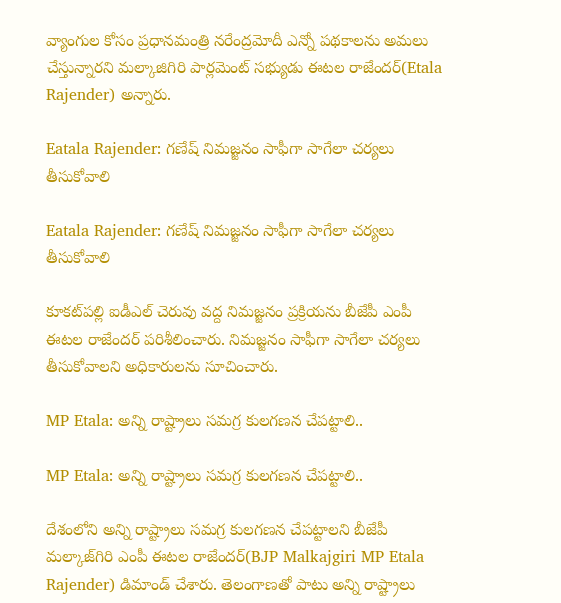వ్యాంగుల కోసం ప్రధానమంత్రి నరేంద్రమోదీ ఎన్నో పథకాలను అమలు చేస్తున్నారని మల్కాజిగిరి పార్లమెంట్‌ సభ్యుడు ఈటల రాజేందర్‌(Etala Rajender) అన్నారు.

Eatala Rajender: గణేష్ నిమజ్జనం సాఫీగా సాగేలా చర్యలు తీసుకోవాలి

Eatala Rajender: గణేష్ నిమజ్జనం సాఫీగా సాగేలా చర్యలు తీసుకోవాలి

కూకట్‌పల్లి ఐడీఎల్ చెరువు వద్ద నిమజ్జనం ప్రక్రియను బీజేపీ ఎంపీ ఈటల రాజేందర్ పరిశీలించారు. నిమజ్జనం సాఫీగా సాగేలా చర్యలు తీసుకోవాలని అధికారులను సూచించారు.

MP Etala: అన్ని రాష్ట్రాలు సమగ్ర కులగణన చేపట్టాలి..

MP Etala: అన్ని రాష్ట్రాలు సమగ్ర కులగణన చేపట్టాలి..

దేశంలోని అన్ని రాష్ట్రాలు సమగ్ర కులగణన చేపట్టాలని బీజేపీ మల్కాజ్‌గిరి ఎంపీ ఈటల రాజేందర్‌(BJP Malkajgiri MP Etala Rajender) డిమాండ్‌ చేశారు. తెలంగాణతో పాటు అన్ని రాష్ట్రాలు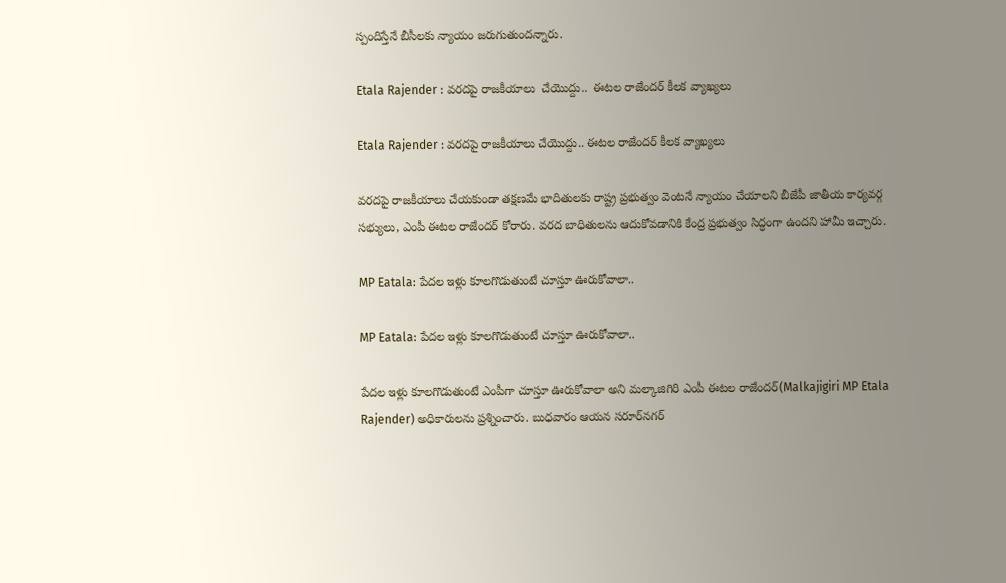స్పందిస్తేనే బీసీలకు న్యాయం జరుగుతుందన్నారు.

Etala Rajender : వరదపై రాజకీయాలు  చేయొద్దు..  ఈటల రాజేందర్ కీలక వ్యాఖ్యలు

Etala Rajender : వరదపై రాజకీయాలు చేయొద్దు.. ఈటల రాజేందర్ కీలక వ్యాఖ్యలు

వరదపై రాజకీయాలు చేయకుండా తక్షణమే భాదితులకు రాష్ట్ర ప్రభుత్వం వెంటనే న్యాయం చేయాలని బీజేపీ జాతీయ కార్యవర్గ సభ్యులు, ఎంపీ ఈటల రాజేందర్ కోరారు. వరద బాధితులను ఆదుకోవడానికి కేంద్ర ప్రభుత్వం సిద్ధంగా ఉందని హామీ ఇచ్చారు.

MP Eatala: పేదల ఇళ్లు కూలగొడుతుంటే చూస్తూ ఊరుకోవాలా..

MP Eatala: పేదల ఇళ్లు కూలగొడుతుంటే చూస్తూ ఊరుకోవాలా..

పేదల ఇళ్లు కూలగొడుతుంటే ఎంపీగా చూస్తూ ఊరుకోవాలా అని మల్కాజిగిరి ఎంపీ ఈటల రాజేందర్‌(Malkajigiri MP Etala Rajender) అధికారులను ప్రశ్నించారు. బుధవారం ఆయన సరూర్‌నగర్‌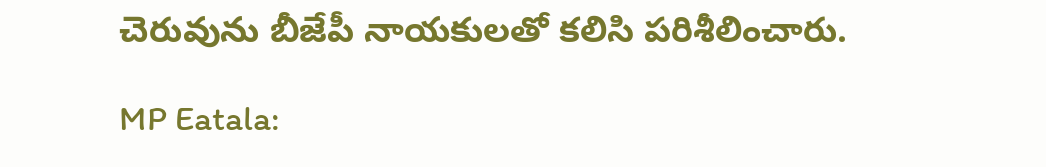చెరువును బీజేపీ నాయకులతో కలిసి పరిశీలించారు.

MP Eatala: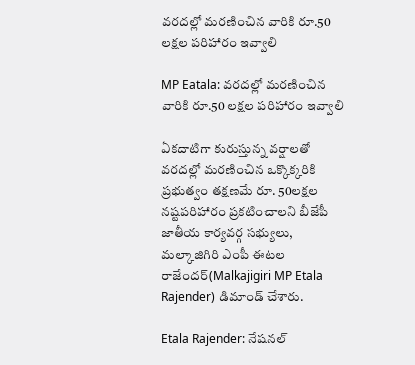వరదల్లో మరణించిన వారికి రూ.50 లక్షల పరిహారం ఇవ్వాలి

MP Eatala: వరదల్లో మరణించిన వారికి రూ.50 లక్షల పరిహారం ఇవ్వాలి

ఏకదాటిగా కురుస్తున్న వర్షాలతో వరదల్లో మరణించిన ఒక్కొక్కరికి ప్రభుత్వం తక్షణమే రూ. 50లక్షల నష్టపరిహారం ప్రకటించాలని బీజేపీ జాతీయ కార్యవర్గ సభ్యులు, మల్కాజిగిరి ఎంపీ ఈటల రాజేందర్‌(Malkajigiri MP Etala Rajender) డిమాండ్‌ చేశారు.

Etala Rajender: నేషనల్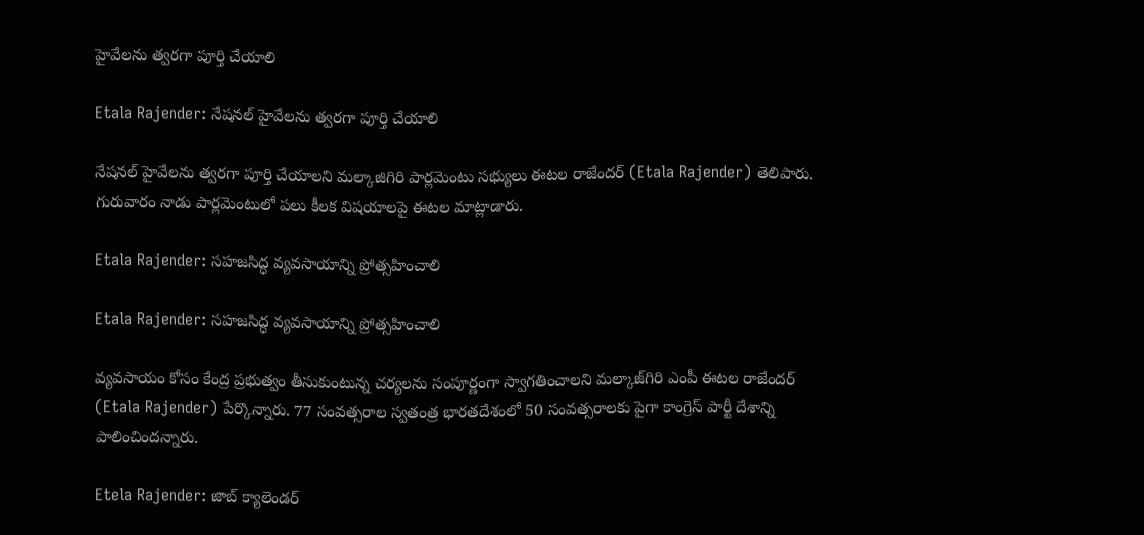హైవేలను త్వరగా పూర్తి చేయాలి

Etala Rajender: నేషనల్ హైవేలను త్వరగా పూర్తి చేయాలి

నేషనల్ హైవేలను త్వరగా పూర్తి చేయాలని మల్కాజిగిరి పార్లమెంటు సభ్యులు ఈటల రాజేందర్ (Etala Rajender) తెలిపారు. గురువారం నాడు పార్లమెంటులో పలు కీలక విషయాలపై ఈటల మాట్లాడారు.

Etala Rajender: సహజసిద్ధ వ్యవసాయాన్ని ప్రోత్సహించాలి

Etala Rajender: సహజసిద్ధ వ్యవసాయాన్ని ప్రోత్సహించాలి

వ్యవసాయం కోసం కేంద్ర ప్రభుత్వం తీసుకుంటున్న చర్యలను సంపూర్ణంగా స్వాగతించాలని మల్కాజ్‌గిరి ఎంపీ ఈటల రాజేందర్ (Etala Rajender) పేర్కొన్నారు. 77 సంవత్సరాల స్వతంత్ర భారతదేశంలో 50 సంవత్సరాలకు పైగా కాంగ్రెస్ పార్టీ దేశాన్ని పాలించిందన్నారు.

Etela Rajender: జాబ్ క్యాలెండర్‌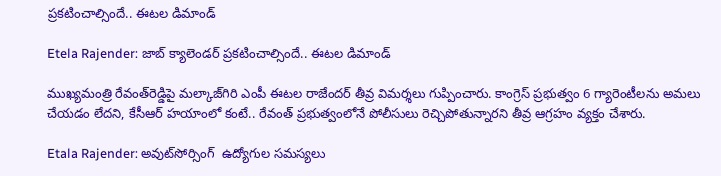ప్రకటించాల్సిందే.. ఈటల డిమాండ్

Etela Rajender: జాబ్ క్యాలెండర్‌ ప్రకటించాల్సిందే.. ఈటల డిమాండ్

ముఖ్యమంత్రి రేవంత్‌రెడ్డిపై మల్కాజ్‌గిరి ఎంపీ ఈటల రాజేందర్ తీవ్ర విమర్శలు గుప్పించారు. కాంగ్రెస్ ప్రభుత్వం 6 గ్యారెంటీలను అమలు చేయడం లేదని, కేసీఆర్ హయాంలో కంటే.. రేవంత్ ప్రభుత్వంలోనే పోలీసులు రెచ్చిపోతున్నారని తీవ్ర ఆగ్రహం వ్యక్తం చేశారు.

Etala Rajender: అవుట్‌సోర్సింగ్  ఉద్యోగుల సమస్యలు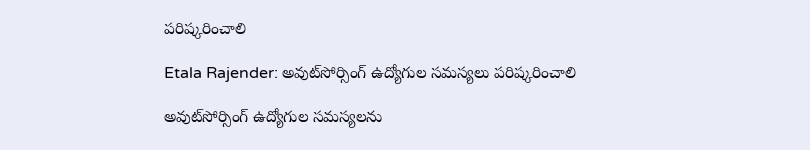పరిష్కరించాలి

Etala Rajender: అవుట్‌సోర్సింగ్ ఉద్యోగుల సమస్యలు పరిష్కరించాలి

అవుట్‌సోర్సింగ్ ఉద్యోగుల సమస్యలను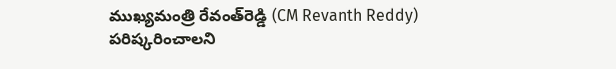ముఖ్యమంత్రి రేవంత్‌రెడ్డి (CM Revanth Reddy) పరిష్కరించాలని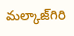మల్కాజ్‌గిరి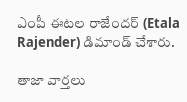ఎంపీ ఈటల రాజేందర్ (Etala Rajender) డిమాండ్ చేశారు.

తాజా వార్తలు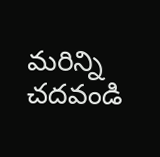మరిన్ని చదవండి